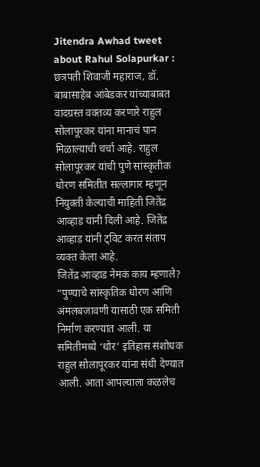Jitendra Awhad tweet about Rahul Solapurkar : छत्रपती शिवाजी महाराज, डॉ. बाबासाहेब आंबेडकर यांच्याबाबत वादग्रस्त वक्तव्य करणारे राहुल सोलापूरकर यांना मानाचं पान मिळाल्याची चर्चा आहे. राहुल सोलापूरकर यांची पुणे सांस्कृतीक धोरण समितीत सल्लागार म्हणून नियुक्ती केल्याची माहिती जितेंद्र आव्हाड यांनी दिली आहे. जितेंद्र आव्हाड यांनी ट्विट करत संताप व्यक्त केला आहे.
जितेंद्र आव्हाड नेमकं काय म्हणाले?
“पुण्याचे सांस्कृतिक धोरण आणि अंमलबजावणी यासाठी एक समिती निर्माण करण्यात आली. या समितीमध्ये ‘थोर’ इतिहास संशोधक राहुल सोलापूरकर यांना संधी देण्यात आली. आता आपल्याला कळलेच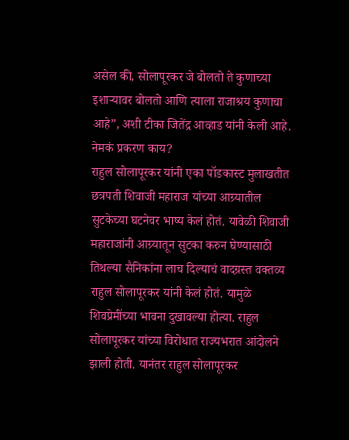असेल की, सोलापूरकर जे बोलतो ते कुणाच्या इशाऱ्यावर बोलतो आणि त्याला राजाश्रय कुणाचा आहे”, अशी टीका जितेंद्र आव्हाड यांनी केली आहे.
नेमकं प्रकरण काय?
राहुल सोलापूरकर यांनी एका पॉडकास्ट मुलाखतीत छत्रपती शिवाजी महाराज यांच्या आग्र्यातील सुटकेच्या घटनेवर भाष्य केलं होतं. यावेळी शिवाजी महाराजांनी आग्र्यातून सुटका करुन घेण्यासाठी तिथल्या सैनिकांना लाच दिल्याचं वादग्रस्त वक्तव्य राहुल सोलापूरकर यांनी केलं होतं. यामुळे शिवप्रेमींच्या भावना दुखावल्या होत्या. राहुल सोलापूरकर यांच्या विरोधात राज्यभरात आंदोलने झाली होती. यानंतर राहुल सोलापूरकर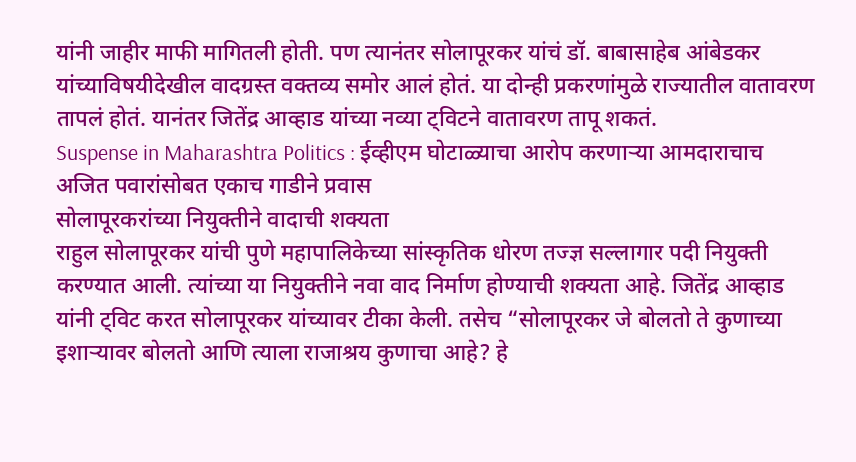यांनी जाहीर माफी मागितली होती. पण त्यानंतर सोलापूरकर यांचं डॉ. बाबासाहेब आंबेडकर यांच्याविषयीदेखील वादग्रस्त वक्तव्य समोर आलं होतं. या दोन्ही प्रकरणांमुळे राज्यातील वातावरण तापलं होतं. यानंतर जितेंद्र आव्हाड यांच्या नव्या ट्विटने वातावरण तापू शकतं.
Suspense in Maharashtra Politics : ईव्हीएम घोटाळ्याचा आरोप करणाऱ्या आमदाराचाच अजित पवारांसोबत एकाच गाडीने प्रवास
सोलापूरकरांच्या नियुक्तीने वादाची शक्यता
राहुल सोलापूरकर यांची पुणे महापालिकेच्या सांस्कृतिक धोरण तज्ज्ञ सल्लागार पदी नियुक्ती करण्यात आली. त्यांच्या या नियुक्तीने नवा वाद निर्माण होण्याची शक्यता आहे. जितेंद्र आव्हाड यांनी ट्विट करत सोलापूरकर यांच्यावर टीका केली. तसेच “सोलापूरकर जे बोलतो ते कुणाच्या इशाऱ्यावर बोलतो आणि त्याला राजाश्रय कुणाचा आहे? हे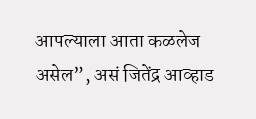आपल्याला आता कळलेज असेल”, असं जितेंद्र आव्हाड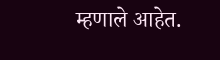म्हणाले आहेत.